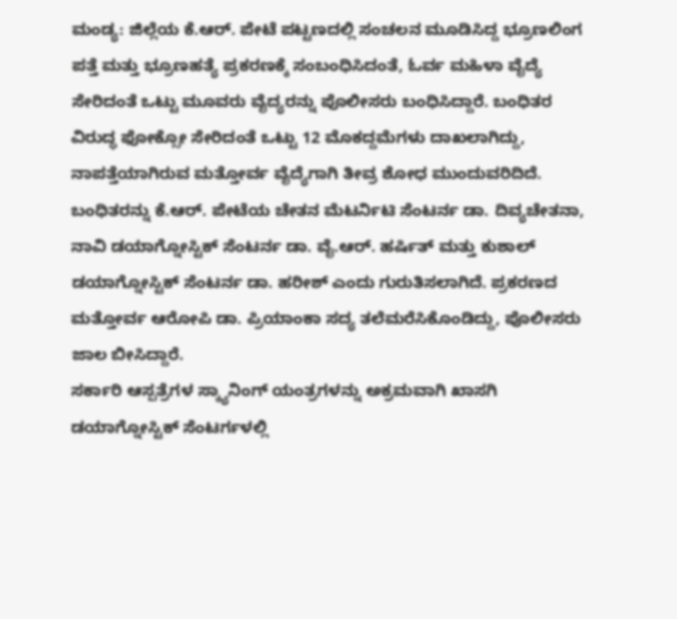ಮಂಡ್ಯ: ಜಿಲ್ಲೆಯ ಕೆ.ಆರ್. ಪೇಟೆ ಪಟ್ಟಣದಲ್ಲಿ ಸಂಚಲನ ಮೂಡಿಸಿದ್ದ ಭ್ರೂಣಲಿಂಗ ಪತ್ತೆ ಮತ್ತು ಭ್ರೂಣಹತ್ಯೆ ಪ್ರಕರಣಕ್ಕೆ ಸಂಬಂಧಿಸಿದಂತೆ, ಓರ್ವ ಮಹಿಳಾ ವೈದ್ಯೆ ಸೇರಿದಂತೆ ಒಟ್ಟು ಮೂವರು ವೈದ್ಯರನ್ನು ಪೊಲೀಸರು ಬಂಧಿಸಿದ್ದಾರೆ. ಬಂಧಿತರ ವಿರುದ್ಧ ಫೋಕ್ಸೋ ಸೇರಿದಂತೆ ಒಟ್ಟು 12 ಮೊಕದ್ದಮೆಗಳು ದಾಖಲಾಗಿದ್ದು, ನಾಪತ್ತೆಯಾಗಿರುವ ಮತ್ತೋರ್ವ ವೈದ್ಯೆಗಾಗಿ ತೀವ್ರ ಶೋಧ ಮುಂದುವರಿದಿದೆ.
ಬಂಧಿತರನ್ನು ಕೆ.ಆರ್. ಪೇಟೆಯ ಚೇತನ ಮೆಟರ್ನಿಟಿ ಸೆಂಟರ್ನ ಡಾ. ದಿವ್ಯಚೇತನಾ, ನಾವಿ ಡಯಾಗ್ನೋಸ್ಟಿಕ್ ಸೆಂಟರ್ನ ಡಾ. ವೈ.ಆರ್. ಹರ್ಷಿತ್ ಮತ್ತು ಕುಶಾಲ್ ಡಯಾಗ್ನೋಸ್ಟಿಕ್ ಸೆಂಟರ್ನ ಡಾ. ಹರೀಶ್ ಎಂದು ಗುರುತಿಸಲಾಗಿದೆ. ಪ್ರಕರಣದ ಮತ್ತೋರ್ವ ಆರೋಪಿ ಡಾ. ಪ್ರಿಯಾಂಕಾ ಸದ್ಯ ತಲೆಮರೆಸಿಕೊಂಡಿದ್ದು, ಪೊಲೀಸರು ಜಾಲ ಬೀಸಿದ್ದಾರೆ.
ಸರ್ಕಾರಿ ಆಸ್ಪತ್ರೆಗಳ ಸ್ಕ್ಯಾನಿಂಗ್ ಯಂತ್ರಗಳನ್ನು ಅಕ್ರಮವಾಗಿ ಖಾಸಗಿ ಡಯಾಗ್ನೋಸ್ಟಿಕ್ ಸೆಂಟರ್ಗಳಲ್ಲಿ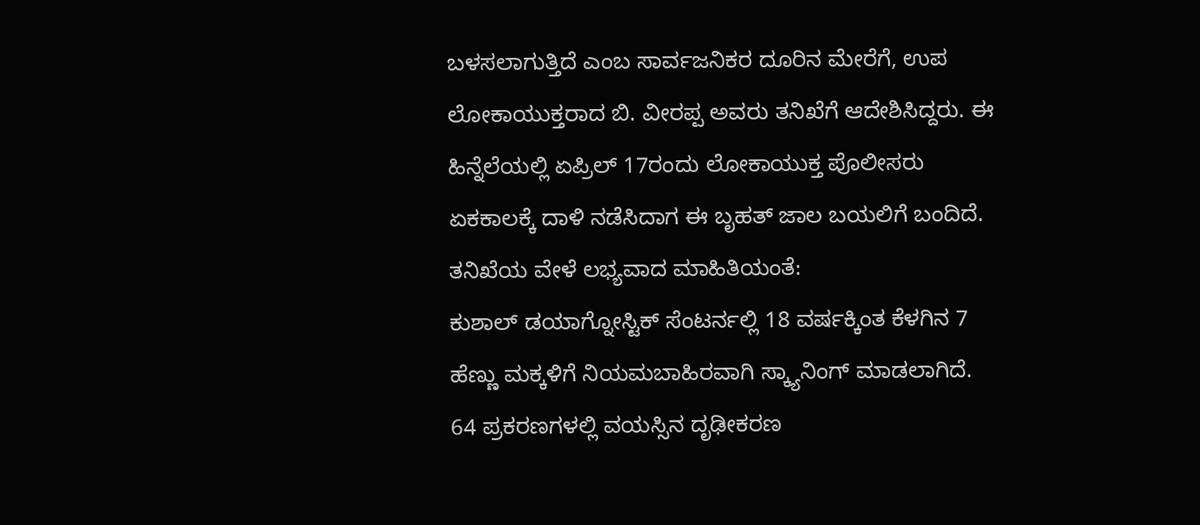ಬಳಸಲಾಗುತ್ತಿದೆ ಎಂಬ ಸಾರ್ವಜನಿಕರ ದೂರಿನ ಮೇರೆಗೆ, ಉಪ ಲೋಕಾಯುಕ್ತರಾದ ಬಿ. ವೀರಪ್ಪ ಅವರು ತನಿಖೆಗೆ ಆದೇಶಿಸಿದ್ದರು. ಈ ಹಿನ್ನೆಲೆಯಲ್ಲಿ ಏಪ್ರಿಲ್ 17ರಂದು ಲೋಕಾಯುಕ್ತ ಪೊಲೀಸರು ಏಕಕಾಲಕ್ಕೆ ದಾಳಿ ನಡೆಸಿದಾಗ ಈ ಬೃಹತ್ ಜಾಲ ಬಯಲಿಗೆ ಬಂದಿದೆ.
ತನಿಖೆಯ ವೇಳೆ ಲಭ್ಯವಾದ ಮಾಹಿತಿಯಂತೆ:
ಕುಶಾಲ್ ಡಯಾಗ್ನೋಸ್ಟಿಕ್ ಸೆಂಟರ್ನಲ್ಲಿ 18 ವರ್ಷಕ್ಕಿಂತ ಕೆಳಗಿನ 7 ಹೆಣ್ಣು ಮಕ್ಕಳಿಗೆ ನಿಯಮಬಾಹಿರವಾಗಿ ಸ್ಕ್ಯಾನಿಂಗ್ ಮಾಡಲಾಗಿದೆ.
64 ಪ್ರಕರಣಗಳಲ್ಲಿ ವಯಸ್ಸಿನ ದೃಢೀಕರಣ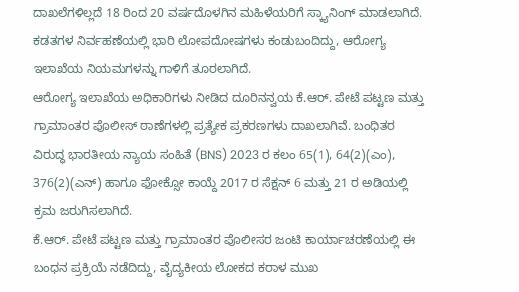ದಾಖಲೆಗಳಿಲ್ಲದೆ 18 ರಿಂದ 20 ವರ್ಷದೊಳಗಿನ ಮಹಿಳೆಯರಿಗೆ ಸ್ಕ್ಯಾನಿಂಗ್ ಮಾಡಲಾಗಿದೆ.
ಕಡತಗಳ ನಿರ್ವಹಣೆಯಲ್ಲಿ ಭಾರಿ ಲೋಪದೋಷಗಳು ಕಂಡುಬಂದಿದ್ದು, ಆರೋಗ್ಯ ಇಲಾಖೆಯ ನಿಯಮಗಳನ್ನು ಗಾಳಿಗೆ ತೂರಲಾಗಿದೆ.
ಆರೋಗ್ಯ ಇಲಾಖೆಯ ಅಧಿಕಾರಿಗಳು ನೀಡಿದ ದೂರಿನನ್ವಯ ಕೆ.ಆರ್. ಪೇಟೆ ಪಟ್ಟಣ ಮತ್ತು ಗ್ರಾಮಾಂತರ ಪೊಲೀಸ್ ಠಾಣೆಗಳಲ್ಲಿ ಪ್ರತ್ಯೇಕ ಪ್ರಕರಣಗಳು ದಾಖಲಾಗಿವೆ. ಬಂಧಿತರ ವಿರುದ್ಧ ಭಾರತೀಯ ನ್ಯಾಯ ಸಂಹಿತೆ (BNS) 2023 ರ ಕಲಂ 65(1), 64(2)(ಎಂ), 376(2)(ಎನ್) ಹಾಗೂ ಫೋಕ್ಸೋ ಕಾಯ್ದೆ 2017 ರ ಸೆಕ್ಷನ್ 6 ಮತ್ತು 21 ರ ಅಡಿಯಲ್ಲಿ ಕ್ರಮ ಜರುಗಿಸಲಾಗಿದೆ.
ಕೆ.ಆರ್. ಪೇಟೆ ಪಟ್ಟಣ ಮತ್ತು ಗ್ರಾಮಾಂತರ ಪೊಲೀಸರ ಜಂಟಿ ಕಾರ್ಯಾಚರಣೆಯಲ್ಲಿ ಈ ಬಂಧನ ಪ್ರಕ್ರಿಯೆ ನಡೆದಿದ್ದು, ವೈದ್ಯಕೀಯ ಲೋಕದ ಕರಾಳ ಮುಖ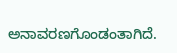ಅನಾವರಣಗೊಂಡಂತಾಗಿದೆ.